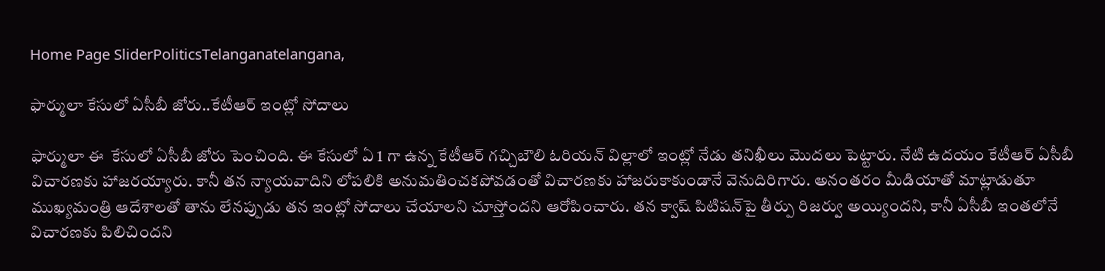Home Page SliderPoliticsTelanganatelangana,

ఫార్ములా కేసులో ఏసీబీ జోరు..కేటీఆర్ ఇంట్లో సోదాలు

ఫార్ములా ఈ  కేసులో ఏసీబీ జోరు పెంచింది. ఈ కేసులో ఏ 1 గా ఉన్న కేటీఆర్ గచ్చిబౌలి ఓరియన్ విల్లాలో ఇంట్లో నేడు తనిఖీలు మొదలు పెట్టారు. నేటి ఉదయం కేటీఆర్ ఏసీబీ విచారణకు హాజరయ్యారు. కానీ తన న్యాయవాదిని లోపలికి అనుమతించకపోవడంతో విచారణకు హాజరుకాకుండానే వెనుదిరిగారు. అనంతరం మీడియాతో మాట్లాడుతూ ముఖ్యమంత్రి ఆదేశాలతో తాను లేనప్పుడు తన ఇంట్లో సోదాలు చేయాలని చూస్తోందని ఆరోపించారు. తన క్వాష్ పిటిషన్‌పై తీర్పు రిజర్వు అయ్యిందని, కానీ ఏసీబీ ఇంతలోనే విచారణకు పిలిచిందని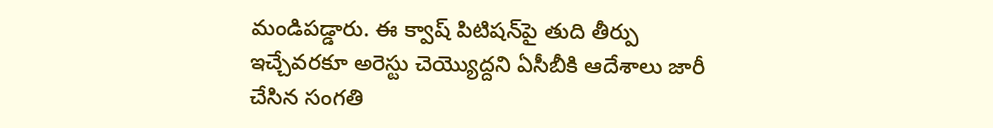మండిపడ్డారు. ఈ క్వాష్ పిటిషన్‌పై తుది తీర్పు ఇచ్చేవరకూ అరెస్టు చెయ్యొద్దని ఏసీబీకి ఆదేశాలు జారీ చేసిన సంగతి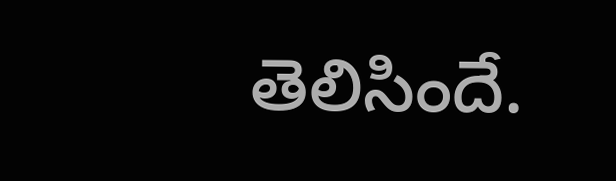తెలిసిందే.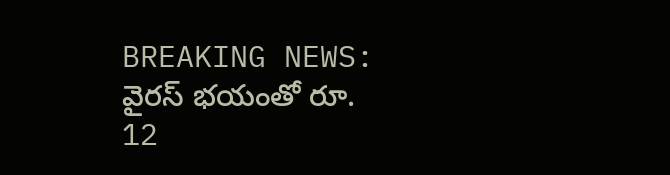BREAKING NEWS: వైరస్ భయంతో రూ. 12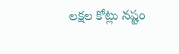లక్షల కోట్లు నష్టం